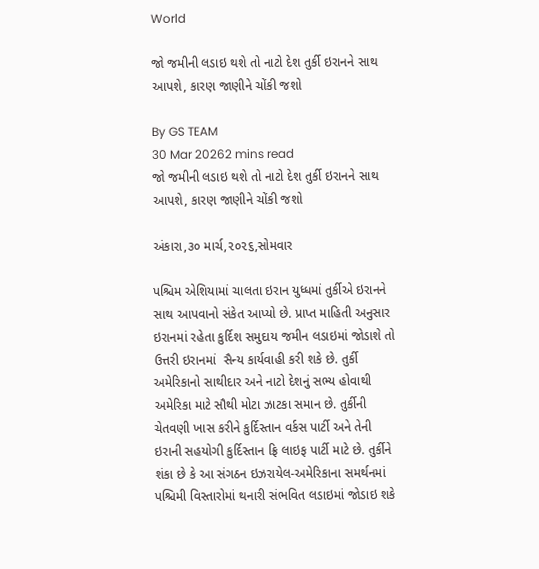World

જો જમીની લડાઇ થશે તો નાટો દેશ તુર્કી ઇરાનને સાથ આપશે, કારણ જાણીને ચોંકી જશો

By GS TEAM
30 Mar 20262 mins read
જો જમીની લડાઇ થશે તો નાટો દેશ તુર્કી ઇરાનને સાથ આપશે, કારણ જાણીને ચોંકી જશો

અંકારા,૩૦ માર્ચ,૨૦૨૬,સોમવાર

પશ્ચિમ એશિયામાં ચાલતા ઇરાન યુધ્ધમાં તુર્કીએ ઇરાનને સાથ આપવાનો સંકેત આપ્યો છે. પ્રાપ્ત માહિતી અનુસાર ઇરાનમાં રહેતા કુર્દિશ સમુદાય જમીન લડાઇમાં જોડાશે તો ઉત્તરી ઇરાનમાં  સૈન્ય કાર્યવાહી કરી શકે છે. તુર્કી અમેરિકાનો સાથીદાર અને નાટો દેશનું સભ્ય હોવાથી અમેરિકા માટે સૌથી મોટા ઝાટકા સમાન છે. તુર્કીની  ચેતવણી ખાસ કરીને કુર્દિસ્તાન વર્કસ પાર્ટી અને તેની ઇરાની સહયોગી કુર્દિસ્તાન ફ્રિ લાઇફ પાર્ટી માટે છે. તુર્કીને શંકા છે કે આ સંગઠન ઇઝરાયેલ-અમેરિકાના સમર્થનમાં પશ્ચિમી વિસ્તારોમાં થનારી સંભવિત લડાઇમાં જોડાઇ શકે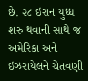છે. ૨૮ ઇરાન યુધ્ધ શરુ થવાની સાથે જ અમેરિકા અને ઇઝરાયેલને ચેતવણી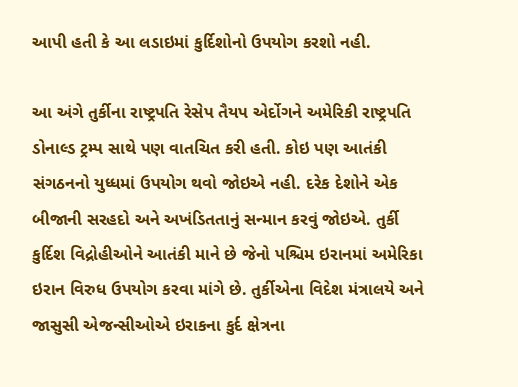આપી હતી કે આ લડાઇમાં કુર્દિશોનો ઉપયોગ કરશો નહી.

આ અંગે તુર્કીના રાષ્ટ્રપતિ રેસેપ તૈયપ એર્દોગને અમેરિકી રાષ્ટ્રપતિ ડોનાલ્ડ ટ્રમ્પ સાથે પણ વાતચિત કરી હતી. કોઇ પણ આતંકી સંગઠનનો યુધ્ધમાં ઉપયોગ થવો જોઇએ નહી. દરેક દેશોને એક બીજાની સરહદો અને અખંડિતતાનું સન્માન કરવું જોઇએ. તુર્કી કુર્દિશ વિદ્રોહીઓને આતંકી માને છે જેનો પશ્ચિમ ઇરાનમાં અમેરિકા ઇરાન વિરુધ ઉપયોગ કરવા માંગે છે. તુર્કીએના વિદેશ મંત્રાલયે અને જાસુસી એજન્સીઓએ ઇરાકના કુર્દ ક્ષેત્રના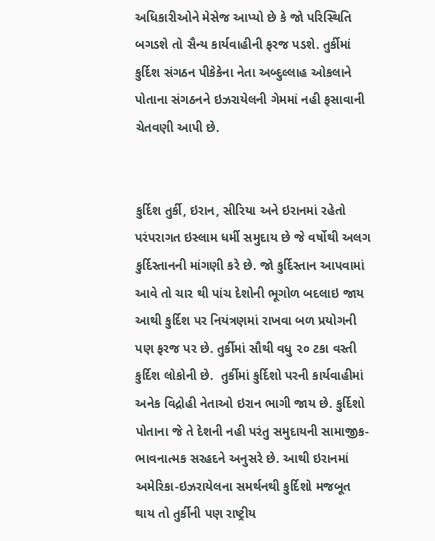અધિકારીઓને મેસેજ આપ્યો છે કે જો પરિસ્થિતિ બગડશે તો સૈન્ય કાર્યવાહીની ફરજ પડશે. તુર્કીમાં કુર્દિશ સંગઠન પીકેકેના નેતા અબ્દુલ્લાહ ઓકલાને પોતાના સંગઠનને ઇઝરાયેલની ગેમમાં નહી ફસાવાની ચેતવણી આપી છે.


કુર્દિશ તુર્કી, ઇરાન, સીરિયા અને ઇરાનમાં રહેતો પરંપરાગત ઇસ્લામ ધર્મી સમુદાય છે જે વર્ષોથી અલગ કુર્દિસ્તાનની માંગણી કરે છે. જો કુર્દિસ્તાન આપવામાં આવે તો ચાર થી પાંચ દેશોની ભૂગોળ બદલાઇ જાય આથી કુર્દિશ પર નિયંત્રણમાં રાખવા બળ પ્રયોગની પણ ફરજ પર છે. તુર્કીમાં સૌથી વધુ ૨૦ ટકા વસ્તી કુર્દિશ લોકોની છે.  તુર્કીમાં કુર્દિશો પરની કાર્યવાહીમાં અનેક વિદ્રોહી નેતાઓ ઇરાન ભાગી જાય છે. કુર્દિશો પોતાના જે તે દેશની નહી પરંતુ સમુદાયની સામાજીક-ભાવનાત્મક સરહદને અનુસરે છે. આથી ઇરાનમાં અમેરિકા-ઇઝરાયેલના સમર્થનથી કુર્દિશો મજબૂત થાય તો તુર્કીની પણ રાષ્ટ્રીય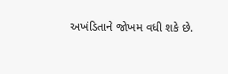અખંડિતાને જોખમ વધી શકે છે.